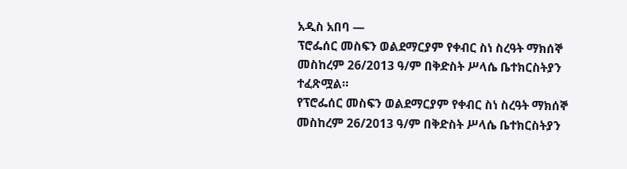አዲስ አበባ —
ፕሮፌሰር መስፍን ወልደማርያም የቀብር ስነ ስረዓት ማክሰኞ መስከረም 26/2013 ዓ/ም በቅድስት ሥላሴ ቤተክርስትያን ተፈጽሟል።
የፕሮፌሰር መስፍን ወልደማርያም የቀብር ስነ ስረዓት ማክሰኞ መስከረም 26/2013 ዓ/ም በቅድስት ሥላሴ ቤተክርስትያን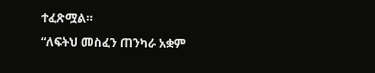ተፈጽሟል።
“ለፍትህ መስፈን ጠንካራ አቋም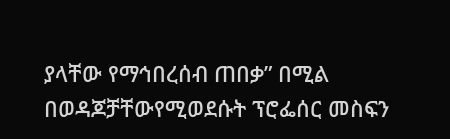ያላቸው የማኅበረሰብ ጠበቃ” በሚል በወዳጆቻቸውየሚወደሱት ፕሮፌሰር መስፍን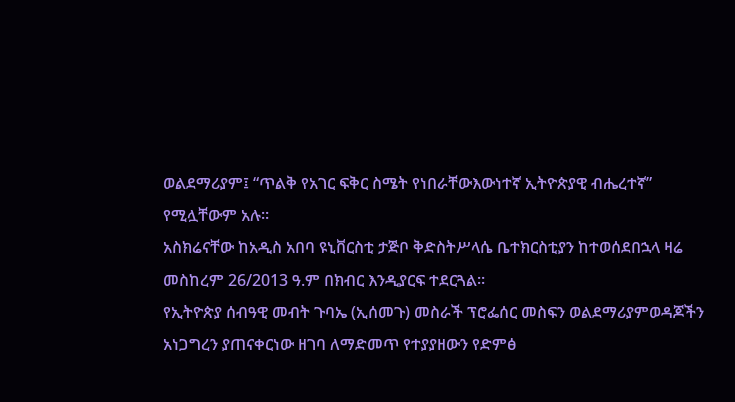ወልደማሪያም፤ “ጥልቅ የአገር ፍቅር ስሜት የነበራቸውእውነተኛ ኢትዮጵያዊ ብሔረተኛ” የሚሏቸውም አሉ።
አስክሬናቸው ከአዲስ አበባ ዩኒቨርስቲ ታጅቦ ቅድስትሥላሴ ቤተክርስቲያን ከተወሰደበኋላ ዛሬ መስከረም 26/2013 ዓ.ም በክብር እንዲያርፍ ተደርጓል።
የኢትዮጵያ ሰብዓዊ መብት ጉባኤ (ኢሰመጉ) መስራች ፕሮፌሰር መስፍን ወልደማሪያምወዳጆችን አነጋግረን ያጠናቀርነው ዘገባ ለማድመጥ የተያያዘውን የድምፅ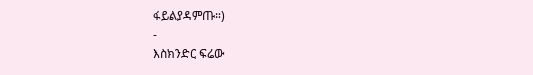ፋይልያዳምጡ።)
-
እስክንድር ፍሬው